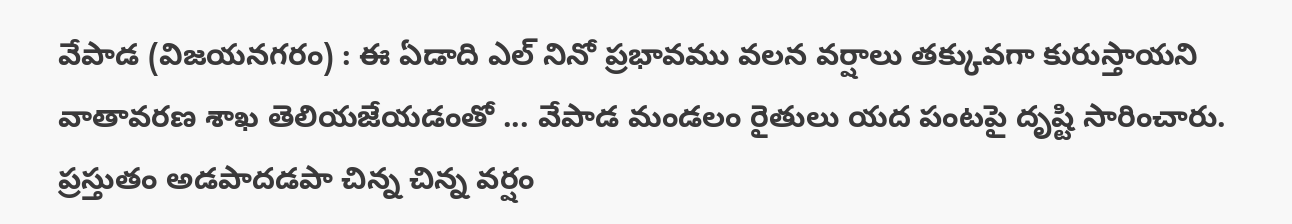వేపాడ (విజయనగరం) : ఈ ఏడాది ఎల్ నినో ప్రభావము వలన వర్షాలు తక్కువగా కురుస్తాయని వాతావరణ శాఖ తెలియజేయడంతో ... వేపాడ మండలం రైతులు యద పంటపై దృష్టి సారించారు. ప్రస్తుతం అడపాదడపా చిన్న చిన్న వర్షం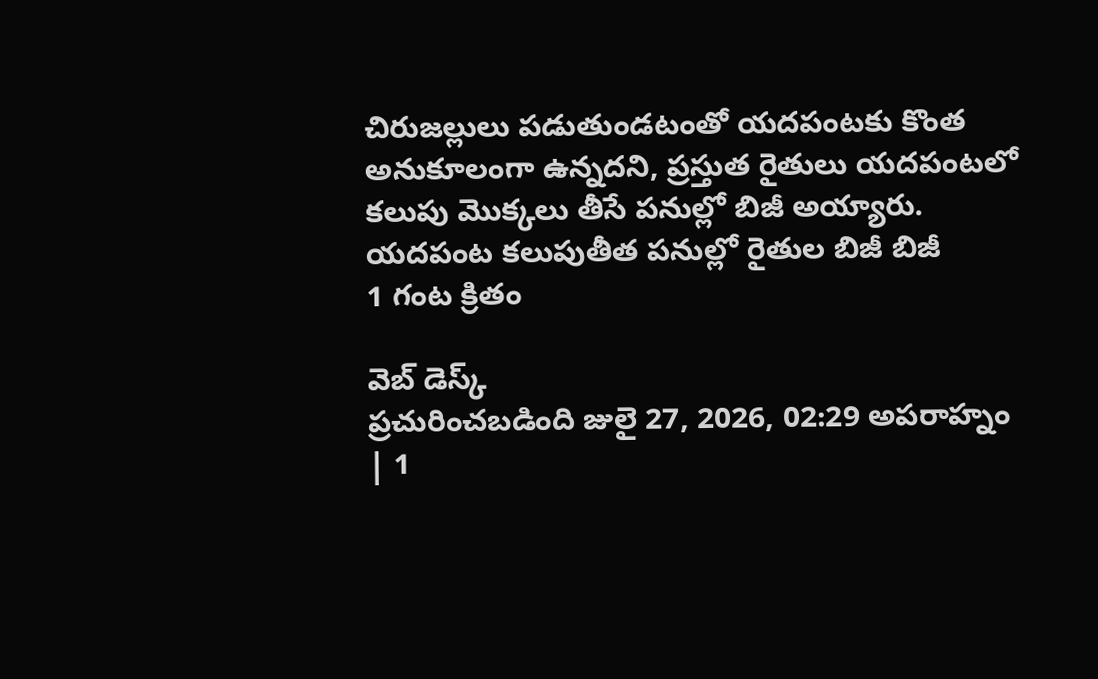చిరుజల్లులు పడుతుండటంతో యదపంటకు కొంత అనుకూలంగా ఉన్నదని, ప్రస్తుత రైతులు యదపంటలో కలుపు మొక్కలు తీసే పనుల్లో బిజీ అయ్యారు.
యదపంట కలుపుతీత పనుల్లో రైతుల బిజీ బిజీ
1 గంట క్రితం

వెబ్ డెస్క్
ప్రచురించబడింది జులై 27, 2026, 02:29 అపరాహ్నం | 1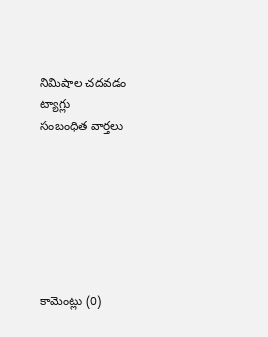నిమిషాల చదవడం
ట్యాగ్లు
సంబంధిత వార్తలు







కామెంట్లు (0)